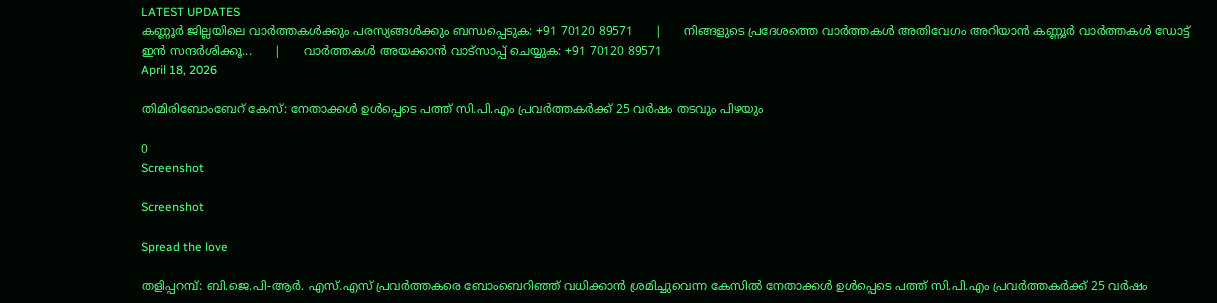LATEST UPDATES
കണ്ണൂർ ജില്ലയിലെ വാർത്തകൾക്കും പരസ്യങ്ങൾക്കും ബന്ധപ്പെടുക: +91 70120 89571      |      നിങ്ങളുടെ പ്രദേശത്തെ വാർത്തകൾ അതിവേഗം അറിയാൻ കണ്ണൂർ വാർത്തകൾ ഡോട്ട് ഇൻ സന്ദർശിക്കൂ...      |      വാർത്തകൾ അയക്കാൻ വാട്സാപ്പ് ചെയ്യുക: +91 70120 89571
April 18, 2026

തിമിരിബോംബേറ് കേസ്: നേതാക്കള്‍ ഉള്‍പ്പെടെ പത്ത് സി.പി.എം പ്രവര്‍ത്തകര്‍ക്ക് 25 വര്‍ഷം തടവും പിഴയും

0
Screenshot

Screenshot

Spread the love

തളിപ്പറമ്പ്: ബി.ജെ.പി-ആര്‍. എസ്.എസ് പ്രവര്‍ത്തകരെ ബോംബെറിഞ്ഞ് വധിക്കാൻ ശ്രമിച്ചുവെന്ന കേസില്‍ നേതാക്കൾ ഉൾപ്പെടെ പത്ത് സി.പി.എം പ്രവര്‍ത്തകര്‍ക്ക് 25 വര്‍ഷം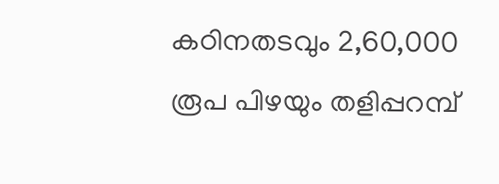കഠിനതടവും 2,60,000 രൂപ പിഴയും തളിപ്പറമ്പ്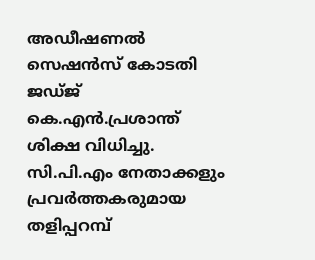അഡീഷണല്‍ സെഷന്‍സ് കോടതി ജഡ്ജ് കെ.എന്‍.പ്രശാന്ത് ശിക്ഷ വിധിച്ചു. സി.പി.എം നേതാക്കളും പ്രവര്‍ത്തകരുമായ തളിപ്പറമ്പ്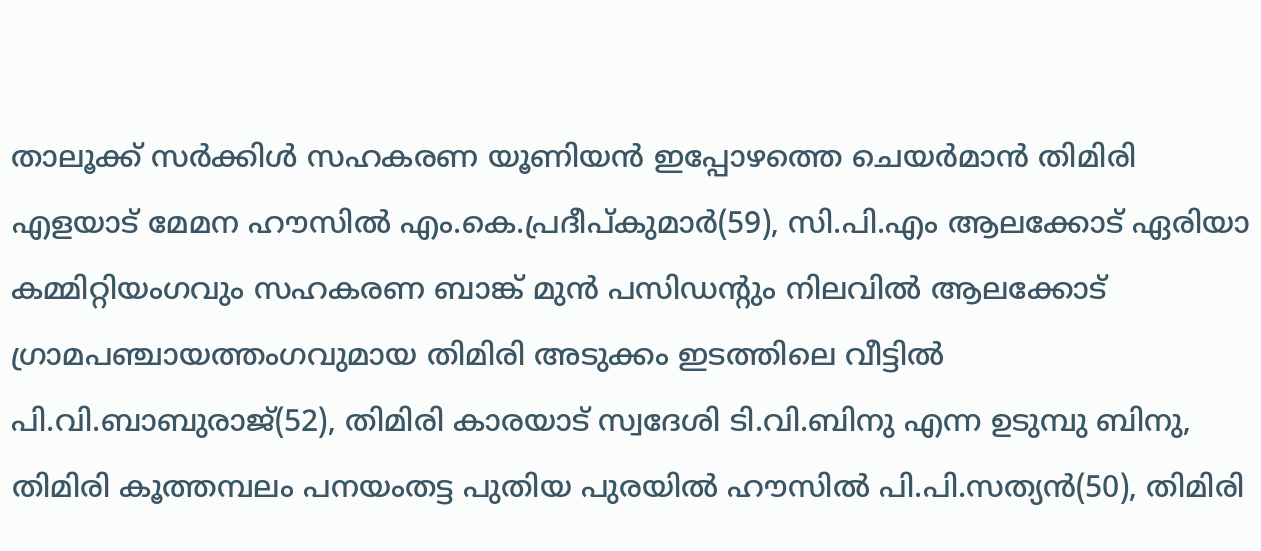താലൂക്ക് സര്‍ക്കിള്‍ സഹകരണ യൂണിയന്‍ ഇപ്പോഴത്തെ ചെയര്‍മാന്‍ തിമിരി എളയാട് മേമന ഹൗസില്‍ എം.കെ.പ്രദീപ്കുമാര്‍(59), സി.പി.എം ആലക്കോട് ഏരിയാ കമ്മിറ്റിയംഗവും സഹകരണ ബാങ്ക് മുന്‍ പസിഡന്റും നിലവില്‍ ആലക്കോട് ഗ്രാമപഞ്ചായത്തംഗവുമായ തിമിരി അടുക്കം ഇടത്തിലെ വീട്ടില്‍ പി.വി.ബാബുരാജ്(52), തിമിരി കാരയാട് സ്വദേശി ടി.വി.ബിനു എന്ന ഉടുമ്പു ബിനു, തിമിരി കൂത്തമ്പലം പനയംതട്ട പുതിയ പുരയില്‍ ഹൗസില്‍ പി.പി.സത്യന്‍(50), തിമിരി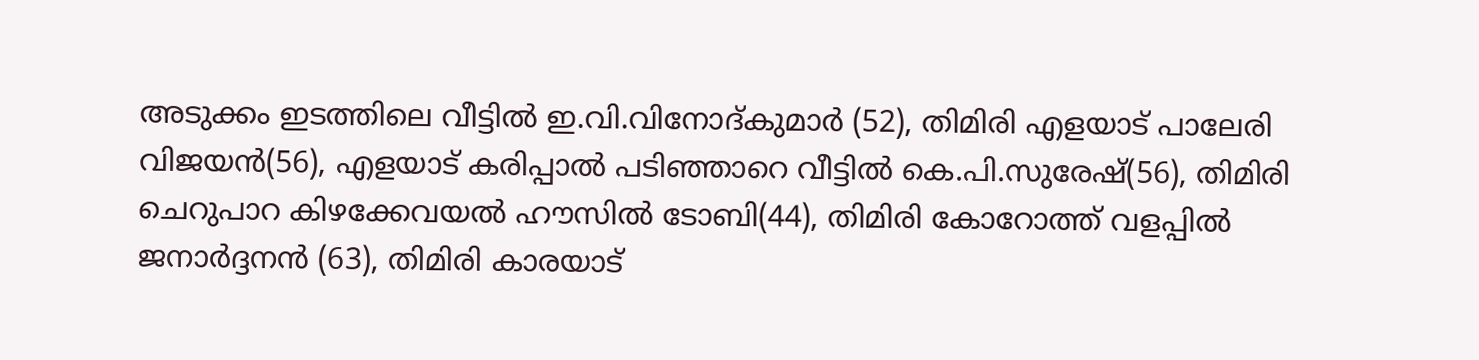അടുക്കം ഇടത്തിലെ വീട്ടില്‍ ഇ.വി.വിനോദ്കുമാര്‍ (52), തിമിരി എളയാട് പാലേരി വിജയന്‍(56), എളയാട് കരിപ്പാല്‍ പടിഞ്ഞാറെ വീട്ടില്‍ കെ.പി.സുരേഷ്(56), തിമിരി ചെറുപാറ കിഴക്കേവയല്‍ ഹൗസില്‍ ടോബി(44), തിമിരി കോറോത്ത് വളപ്പില്‍ ജനാര്‍ദ്ദനന്‍ (63), തിമിരി കാരയാട്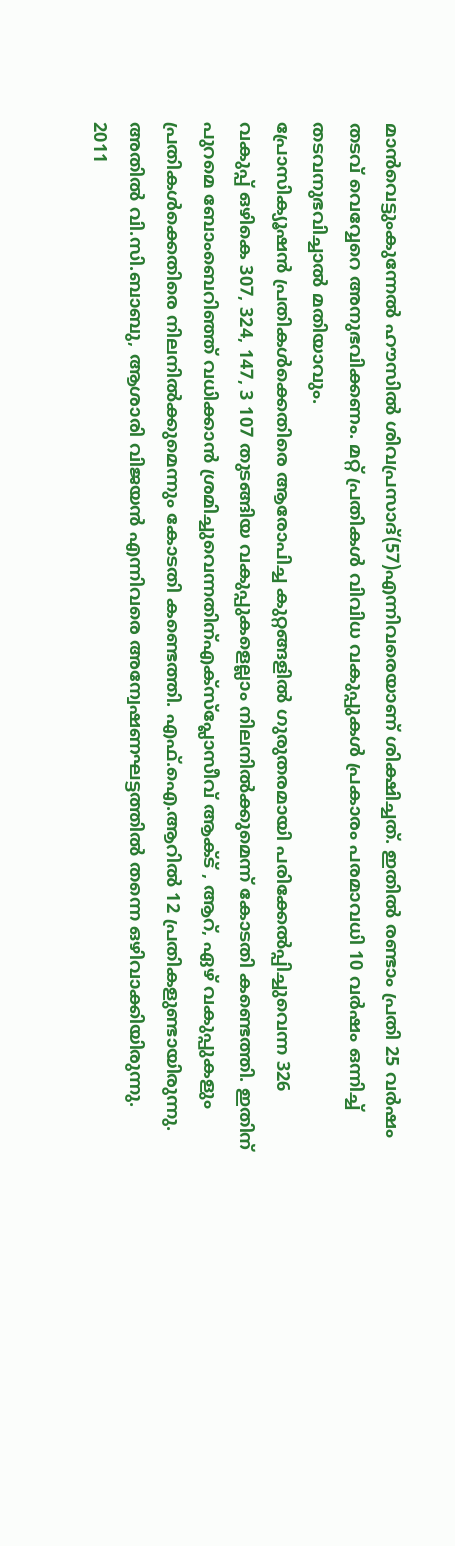മാന്‍വെട്ടുംകുന്നേല്‍ ഹൗസില്‍ ശിവപ്രസാദ്(57)എന്നിവരെയാണ് ശിക്ഷിച്ചത്. ഇതില്‍ രണ്ടാം പ്രതി 25 വര്‍ഷം തടവ് വെവ്വേറെ അനുഭവിക്കണം. മറ്റ് പ്രതികള്‍ വിവിധ വകുപ്പുകള്‍ പ്രകാരം പരമാവധി 10 വര്‍ഷം ഒന്നിച്ച് തടവനുഭവിച്ചാല്‍ മതിയാവും.
പ്രോസിക്യൂഷന്‍ പ്രതികള്‍ക്കെതിരെ ആരോപിച്ച കുറ്റങ്ങളില്‍ ഗുരുതരമായി പരിക്കേല്‍പ്പിച്ചുവെന്ന 326 വകുപ്പ് ഒഴികെ 307, 324, 147, 3 107 തുടങ്ങിയ വകുപ്പുകളെല്ലാം നിലനില്‍ക്കുമെന്ന് കോടതി കണ്ടെത്തി. ഇതിന് പുറമെ ബോംബെറിഞ്ഞ് വധിക്കാന്‍ ശ്രമിച്ചുവെന്നതിന്എക്സ്പ്ലോസീവ് ആക്ട് , ആറ്, ഏഴ് വകുപ്പുകളും പ്രതികള്‍ക്കെതിരെ നിലനില്‍ക്കുമെന്നും കോടതി കണ്ടെത്തി. എഫ്.ഐ.ആറില്‍ 12 പ്രതികളുണ്ടായിരുന്നു. അതില്‍ വി.സി.ബാബു, ആശാരി വിജയന്‍ എന്നിവരെ അന്വേഷണഘട്ടത്തില്‍ തന്നെ ഒഴിവാക്കിയിരുന്നു.
2011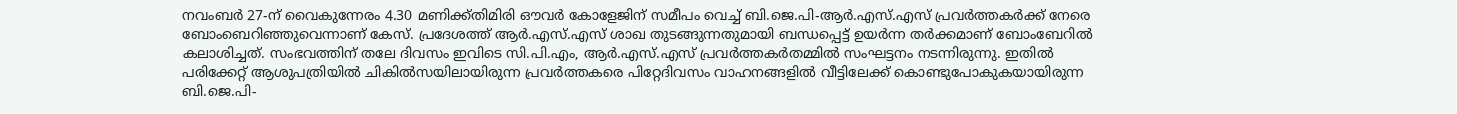നവംബര്‍ 27-ന് വൈകുന്നേരം 4.30 മണിക്ക്തിമിരി ഔവര്‍ കോളേജിന് സമീപം വെച്ച് ബി.ജെ.പി-ആര്‍.എസ്.എസ് പ്രവര്‍ത്തകര്‍ക്ക് നേരെ ബോംബെറിഞ്ഞുവെന്നാണ് കേസ്. പ്രദേശത്ത് ആര്‍.എസ്.എസ് ശാഖ തുടങ്ങുന്നതുമായി ബന്ധപ്പെട്ട് ഉയര്‍ന്ന തര്‍ക്കമാണ് ബോംബേറില്‍ കലാശിച്ചത്. സംഭവത്തിന് തലേ ദിവസം ഇവിടെ സി.പി.എം, ആര്‍.എസ്.എസ് പ്രവര്‍ത്തകർതമ്മില്‍ സംഘട്ടനം നടന്നിരുന്നു. ഇതില്‍ പരിക്കേറ്റ് ആശുപത്രിയില്‍ ചികില്‍സയിലായിരുന്ന പ്രവര്‍ത്തകരെ പിറ്റേദിവസം വാഹനങ്ങളില്‍ വീട്ടിലേക്ക് കൊണ്ടുപോകുകയായിരുന്ന ബി.ജെ.പി-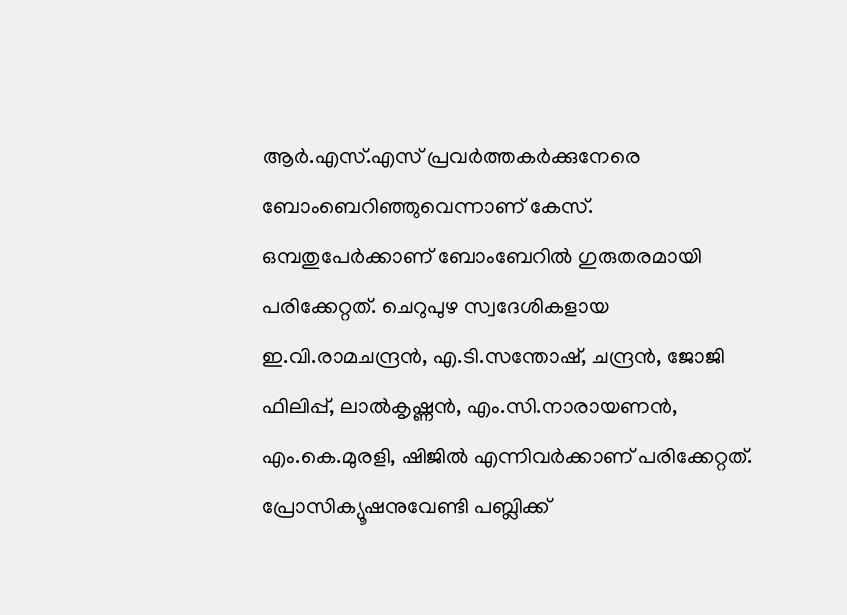ആര്‍.എസ്.എസ് പ്രവര്‍ത്തകര്‍ക്കുനേരെ ബോംബെറിഞ്ഞുവെന്നാണ് കേസ്. ഒമ്പതുപേര്‍ക്കാണ് ബോംബേറില്‍ ഗുരുതരമായി പരിക്കേറ്റത്. ചെറുപുഴ സ്വദേശികളായ ഇ.വി.രാമചന്ദ്രന്‍, എ.ടി.സന്തോഷ്, ചന്ദ്രന്‍, ജോജി ഫിലിപ്പ്, ലാല്‍കൃഷ്ണന്‍, എം.സി.നാരായണന്‍, എം.കെ.മുരളി, ഷിജില്‍ എന്നിവര്‍ക്കാണ് പരിക്കേറ്റത്. പ്രോസിക്യൂഷനുവേണ്ടി പബ്ലിക്ക്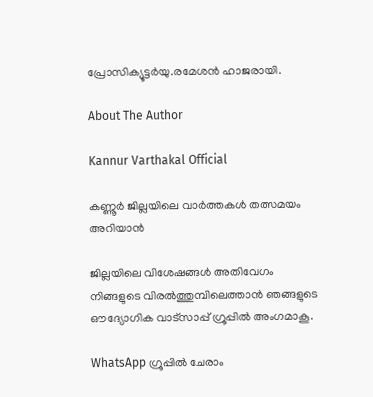പ്രോസിക്യൂട്ടര്‍യു.രമേശന്‍ ഹാജരായി.

About The Author

Kannur Varthakal Official

കണ്ണൂർ ജില്ലയിലെ വാർത്തകൾ തത്സമയം അറിയാൻ

ജില്ലയിലെ വിശേഷങ്ങൾ അതിവേഗം നിങ്ങളുടെ വിരൽത്തുമ്പിലെത്താൻ ഞങ്ങളുടെ ഔദ്യോഗിക വാട്സാപ്പ് ഗ്രൂപ്പിൽ അംഗമാകൂ.

WhatsApp ഗ്രൂപ്പിൽ ചേരാം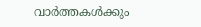വാർത്തകൾക്കും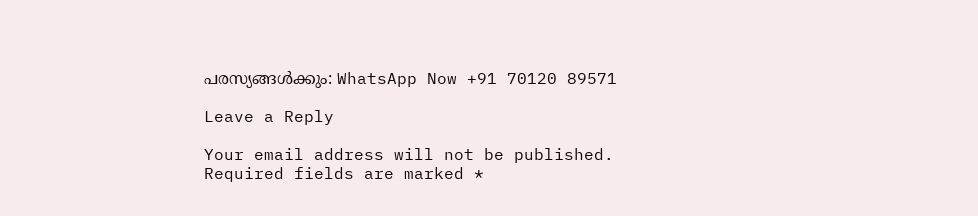പരസ്യങ്ങൾക്കും: WhatsApp Now +91 70120 89571

Leave a Reply

Your email address will not be published. Required fields are marked *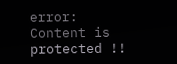error: Content is protected !!